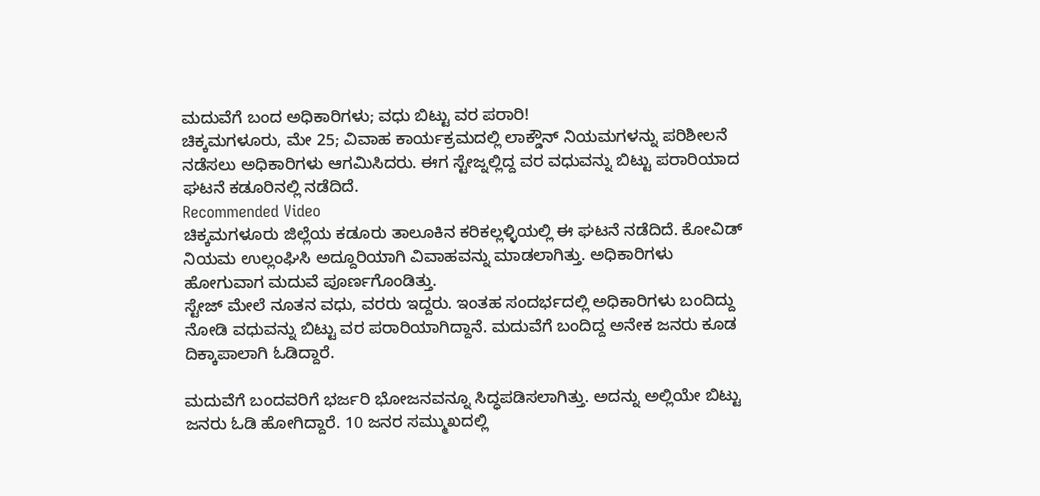ಮದುವೆಗೆ ಬಂದ ಅಧಿಕಾರಿಗಳು; ವಧು ಬಿಟ್ಟು ವರ ಪರಾರಿ!
ಚಿಕ್ಕಮಗಳೂರು, ಮೇ 25; ವಿವಾಹ ಕಾರ್ಯಕ್ರಮದಲ್ಲಿ ಲಾಕ್ಡೌನ್ ನಿಯಮಗಳನ್ನು ಪರಿಶೀಲನೆ ನಡೆಸಲು ಅಧಿಕಾರಿಗಳು ಆಗಮಿಸಿದರು. ಈಗ ಸ್ಟೇಜ್ನಲ್ಲಿದ್ದ ವರ ವಧುವನ್ನು ಬಿಟ್ಟು ಪರಾರಿಯಾದ ಘಟನೆ ಕಡೂರಿನಲ್ಲಿ ನಡೆದಿದೆ.
Recommended Video
ಚಿಕ್ಕಮಗಳೂರು ಜಿಲ್ಲೆಯ ಕಡೂರು ತಾಲೂಕಿನ ಕರಿಕಲ್ಲಳ್ಳಿಯಲ್ಲಿ ಈ ಘಟನೆ ನಡೆದಿದೆ. ಕೋವಿಡ್ ನಿಯಮ ಉಲ್ಲಂಘಿಸಿ ಅದ್ದೂರಿಯಾಗಿ ವಿವಾಹವನ್ನು ಮಾಡಲಾಗಿತ್ತು. ಅಧಿಕಾರಿಗಳು ಹೋಗುವಾಗ ಮದುವೆ ಪೂರ್ಣಗೊಂಡಿತ್ತು.
ಸ್ಟೇಜ್ ಮೇಲೆ ನೂತನ ವಧು, ವರರು ಇದ್ದರು. ಇಂತಹ ಸಂದರ್ಭದಲ್ಲಿ ಅಧಿಕಾರಿಗಳು ಬಂದಿದ್ದು ನೋಡಿ ವಧುವನ್ನು ಬಿಟ್ಟು ವರ ಪರಾರಿಯಾಗಿದ್ದಾನೆ. ಮದುವೆಗೆ ಬಂದಿದ್ದ ಅನೇಕ ಜನರು ಕೂಡ ದಿಕ್ಕಾಪಾಲಾಗಿ ಓಡಿದ್ದಾರೆ.

ಮದುವೆಗೆ ಬಂದವರಿಗೆ ಭರ್ಜರಿ ಭೋಜನವನ್ನೂ ಸಿದ್ಧಪಡಿಸಲಾಗಿತ್ತು. ಅದನ್ನು ಅಲ್ಲಿಯೇ ಬಿಟ್ಟು ಜನರು ಓಡಿ ಹೋಗಿದ್ದಾರೆ. 10 ಜನರ ಸಮ್ಮುಖದಲ್ಲಿ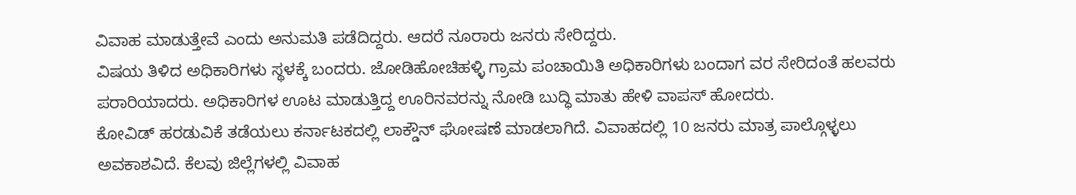ವಿವಾಹ ಮಾಡುತ್ತೇವೆ ಎಂದು ಅನುಮತಿ ಪಡೆದಿದ್ದರು. ಆದರೆ ನೂರಾರು ಜನರು ಸೇರಿದ್ದರು.
ವಿಷಯ ತಿಳಿದ ಅಧಿಕಾರಿಗಳು ಸ್ಥಳಕ್ಕೆ ಬಂದರು. ಜೋಡಿಹೋಚಿಹಳ್ಳಿ ಗ್ರಾಮ ಪಂಚಾಯಿತಿ ಅಧಿಕಾರಿಗಳು ಬಂದಾಗ ವರ ಸೇರಿದಂತೆ ಹಲವರು ಪರಾರಿಯಾದರು. ಅಧಿಕಾರಿಗಳ ಊಟ ಮಾಡುತ್ತಿದ್ದ ಊರಿನವರನ್ನು ನೋಡಿ ಬುದ್ಧಿ ಮಾತು ಹೇಳಿ ವಾಪಸ್ ಹೋದರು.
ಕೋವಿಡ್ ಹರಡುವಿಕೆ ತಡೆಯಲು ಕರ್ನಾಟಕದಲ್ಲಿ ಲಾಕ್ಡೌನ್ ಘೋಷಣೆ ಮಾಡಲಾಗಿದೆ. ವಿವಾಹದಲ್ಲಿ 10 ಜನರು ಮಾತ್ರ ಪಾಲ್ಗೊಳ್ಳಲು ಅವಕಾಶವಿದೆ. ಕೆಲವು ಜಿಲ್ಲೆಗಳಲ್ಲಿ ವಿವಾಹ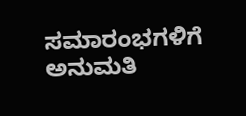ಸಮಾರಂಭಗಳಿಗೆ ಅನುಮತಿ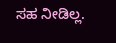ಸಹ ನೀಡಿಲ್ಲ.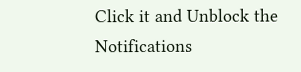Click it and Unblock the Notifications